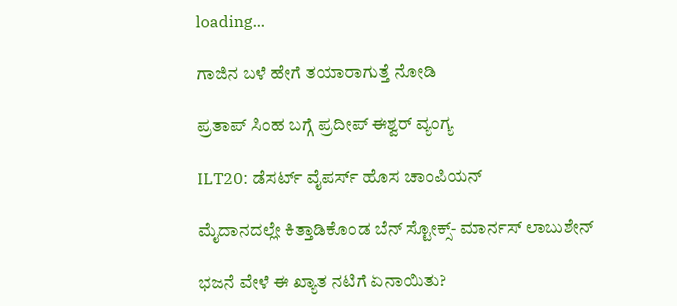loading...

ಗಾಜಿನ ಬಳೆ ಹೇಗೆ ತಯಾರಾಗುತ್ತೆ ನೋಡಿ

ಪ್ರತಾಪ್ ಸಿಂಹ ಬಗ್ಗೆ ಪ್ರದೀಪ್ ಈಶ್ವರ್ ವ್ಯಂಗ್ಯ

ILT20: ಡೆಸರ್ಟ್ ವೈಪರ್ಸ್ ಹೊಸ ಚಾಂಪಿಯನ್

ಮೈದಾನದಲ್ಲೇ ಕಿತ್ತಾಡಿಕೊಂಡ ಬೆನ್ ಸ್ಟೋಕ್ಸ್- ಮಾರ್ನಸ್ ಲಾಬುಶೇನ್

ಭಜನೆ ವೇಳೆ ಈ ಖ್ಯಾತ ನಟಿಗೆ ಏನಾಯಿತು?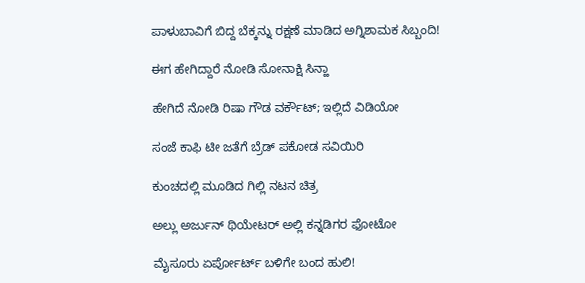ಪಾಳುಬಾವಿಗೆ ಬಿದ್ದ ಬೆಕ್ಕನ್ನು ರಕ್ಷಣೆ ಮಾಡಿದ ಅಗ್ನಿಶಾಮಕ ಸಿಬ್ಬಂದಿ!

ಈಗ ಹೇಗಿದ್ದಾರೆ ನೋಡಿ ಸೋನಾಕ್ಷಿ ಸಿನ್ಹಾ

ಹೇಗಿದೆ ನೋಡಿ ರಿಷಾ ಗೌಡ ವರ್ಕೌಟ್; ಇಲ್ಲಿದೆ ವಿಡಿಯೋ

ಸಂಜೆ ಕಾಫಿ ಟೀ ಜತೆಗೆ ಬ್ರೆಡ್ ಪಕೋಡ ಸವಿಯಿರಿ

ಕುಂಚದಲ್ಲಿ ಮೂಡಿದ ಗಿಲ್ಲಿ ನಟನ ಚಿತ್ರ

ಅಲ್ಲು ಅರ್ಜುನ್ ಥಿಯೇಟರ್ ಅಲ್ಲಿ ಕನ್ನಡಿಗರ ಫೋಟೋ

ಮೈಸೂರು ಏರ್ಪೋರ್ಟ್ ಬಳಿಗೇ ಬಂದ ಹುಲಿ!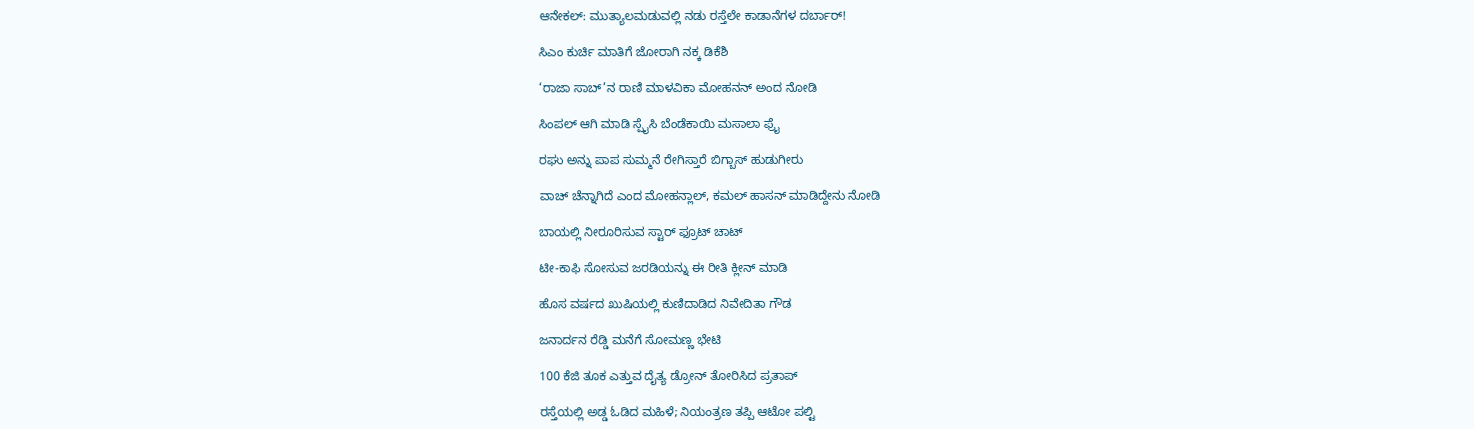ಆನೇಕಲ್: ಮುತ್ಯಾಲಮಡುವಲ್ಲಿ ನಡು ರಸ್ತೆಲೇ ಕಾಡಾನೆಗಳ ದರ್ಬಾರ್!

ಸಿಎಂ ಕುರ್ಚಿ ಮಾತಿಗೆ ಜೋರಾಗಿ ನಕ್ಕ ಡಿಕೆಶಿ

‘ರಾಜಾ ಸಾಬ್’ನ ರಾಣಿ ಮಾಳವಿಕಾ ಮೋಹನನ್ ಅಂದ ನೋಡಿ

ಸಿಂಪಲ್ ಆಗಿ ಮಾಡಿ ಸ್ಪೈಸಿ ಬೆಂಡೆಕಾಯಿ ಮಸಾಲಾ ಫ್ರೈ

ರಘು ಅನ್ನು ಪಾಪ ಸುಮ್ಮನೆ ರೇಗಿಸ್ತಾರೆ ಬಿಗ್ಬಾಸ್ ಹುಡುಗೀರು

ವಾಚ್ ಚೆನ್ನಾಗಿದೆ ಎಂದ ಮೋಹನ್ಲಾಲ್, ಕಮಲ್ ಹಾಸನ್ ಮಾಡಿದ್ದೇನು ನೋಡಿ

ಬಾಯಲ್ಲಿ ನೀರೂರಿಸುವ ಸ್ಟಾರ್ ಫ್ರೂಟ್ ಚಾಟ್

ಟೀ-ಕಾಫಿ ಸೋಸುವ ಜರಡಿಯನ್ನು ಈ ರೀತಿ ಕ್ಲೀನ್‌ ಮಾಡಿ

ಹೊಸ ವರ್ಷದ ಖುಷಿಯಲ್ಲಿ ಕುಣಿದಾಡಿದ ನಿವೇದಿತಾ ಗೌಡ

ಜನಾರ್ದನ ರೆಡ್ಡಿ ಮನೆಗೆ ಸೋಮಣ್ಣ ಭೇಟಿ

100 ಕೆಜಿ ತೂಕ ಎತ್ತುವ ದೈತ್ಯ ಡ್ರೋನ್ ತೋರಿಸಿದ ಪ್ರತಾಪ್

ರಸ್ತೆಯಲ್ಲಿ ಅಡ್ಡ ಓಡಿದ ಮಹಿಳೆ; ನಿಯಂತ್ರಣ ತಪ್ಪಿ ಆಟೋ ಪಲ್ಟಿ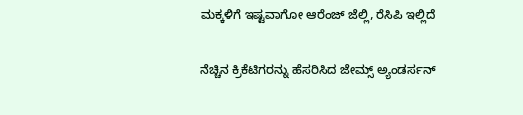ಮಕ್ಕಳಿಗೆ ಇಷ್ಟವಾಗೋ ಆರೆಂಜ್ ಜೆಲ್ಲಿ, ರೆಸಿಪಿ ಇಲ್ಲಿದೆ

ನೆಚ್ಚಿನ ಕ್ರಿಕೆಟಿಗರನ್ನು ಹೆಸರಿಸಿದ ಜೇಮ್ಸ್ ಅ್ಯಂಡರ್ಸನ್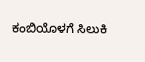ಕಂಬಿಯೊಳಗೆ ಸಿಲುಕಿ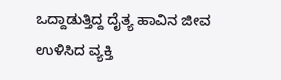ಒದ್ದಾಡುತ್ತಿದ್ದ ದೈತ್ಯ ಹಾವಿನ ಜೀವ ಉಳಿಸಿದ ವ್ಯಕ್ತಿ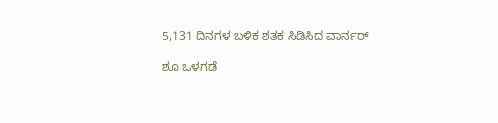5,131 ದಿನಗಳ ಬಳಿಕ ಶತಕ ಸಿಡಿಸಿದ ವಾರ್ನರ್

ಶೂ ಒಳಗಡೆ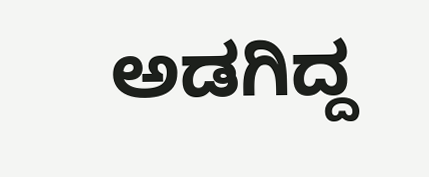ಅಡಗಿದ್ದ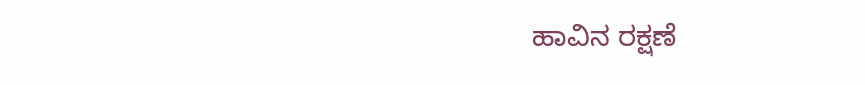ಹಾವಿನ ರಕ್ಷಣೆ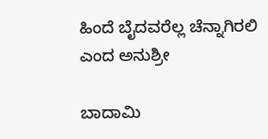ಹಿಂದೆ ಬೈದವರೆಲ್ಲ ಚೆನ್ನಾಗಿರಲಿ ಎಂದ ಅನುಶ್ರೀ

ಬಾದಾಮಿ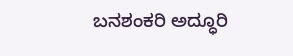ಬನಶಂಕರಿ ಅದ್ಧೂರಿ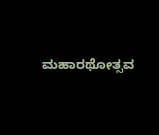ಮಹಾರಥೋತ್ಸವ